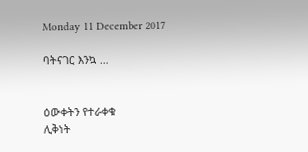Monday 11 December 2017

ባትናገር እንኳ …


ዕውቀትን የተራቀቁ
ሊቅነት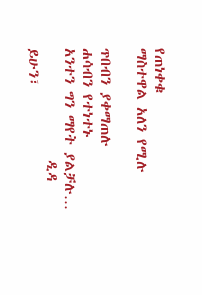የጠነቀቁ
ማስተዋል አለን የሚሉ

ጥበብን ያቀማጠሉ
ሐሳብን የተነተኑ
አንተን ግን ማየት ያልቻሉ…
                ዲዳ ይሁን፣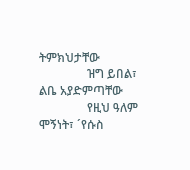ትምክህታቸው
                ዝግ ይበል፣ ልቤ አያድምጣቸው
                የዚህ ዓለም ሞኝነት፣ ´የሱስ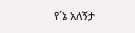የ´ኔ አለኝታ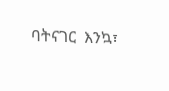ባትናገር  እንኳ፣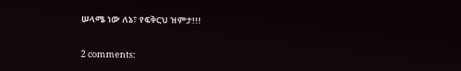ሠላሜ ነው ለኔ፣ የፍቅርህ ዝምታ!!!


2 comments: